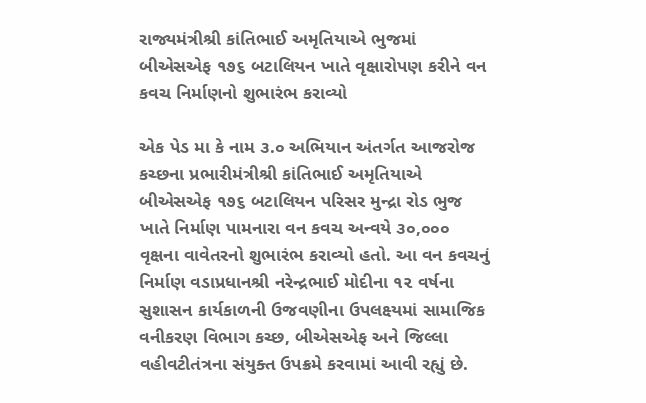રાજ્યમંત્રીશ્રી કાંતિભાઈ અમૃતિયાએ ભુજમાં બીએસએફ ૧૭૬ બટાલિયન ખાતે વૃક્ષારોપણ કરીને વન કવચ નિર્માણનો શુભારંભ કરાવ્યો

એક પેડ મા કે નામ ૩.૦ અભિયાન અંતર્ગત આજરોજ કચ્છના પ્રભારીમંત્રીશ્રી કાંતિભાઈ અમૃતિયાએ બીએસએફ ૧૭૬ બટાલિયન પરિસર મુન્દ્રા રોડ ભુજ ખાતે નિર્માણ પામનારા વન કવચ અન્વયે ૩૦,૦૦૦ વૃક્ષના વાવેતરનો શુભારંભ કરાવ્યો હતો. આ વન કવચનું નિર્માણ વડાપ્રધાનશ્રી નરેન્દ્રભાઈ મોદીના ૧૨ વર્ષના સુશાસન કાર્યકાળની ઉજવણીના ઉપલક્ષ્યમાં સામાજિક વનીકરણ વિભાગ કચ્છ, બીએસએફ અને જિલ્લા વહીવટીતંત્રના સંયુક્ત ઉપક્રમે કરવામાં આવી રહ્યું છે.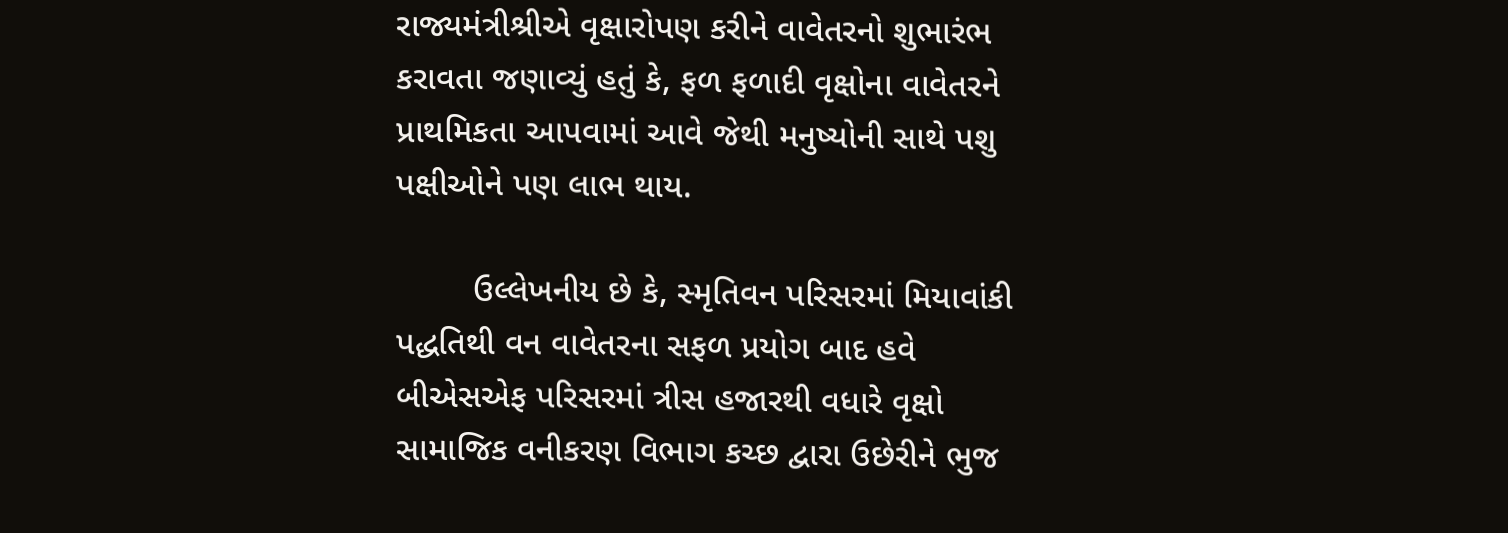રાજ્યમંત્રીશ્રીએ વૃક્ષારોપણ કરીને વાવેતરનો શુભારંભ કરાવતા જણાવ્યું હતું કે, ફળ ફળાદી વૃક્ષોના વાવેતરને પ્રાથમિકતા આપવામાં આવે જેથી મનુષ્યોની સાથે પશુ પક્ષીઓને પણ લાભ થાય.

        ઉલ્લેખનીય છે કે, સ્મૃતિવન પરિસરમાં મિયાવાંકી પદ્ધતિથી વન વાવેતરના સફળ પ્રયોગ બાદ હવે બીએસએફ પરિસરમાં ત્રીસ હજારથી વધારે વૃક્ષો સામાજિક વનીકરણ વિભાગ કચ્છ દ્વારા ઉછેરીને ભુજ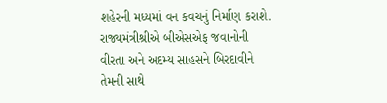શહેરની મધ્યમાં વન કવચનું નિર્માણ કરાશે. રાજ્યમંત્રીશ્રીએ બીએસએફ જવાનોની વીરતા અને અદમ્ય સાહસને બિરદાવીને તેમની સાથે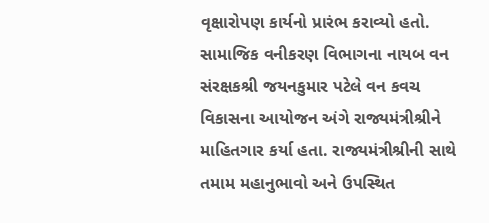વૃક્ષારોપણ કાર્યનો પ્રારંભ કરાવ્યો હતો. સામાજિક વનીકરણ વિભાગના નાયબ વન સંરક્ષકશ્રી જયનકુમાર પટેલે વન કવચ વિકાસના આયોજન અંગે રાજ્યમંત્રીશ્રીને માહિતગાર કર્યા હતા. રાજ્યમંત્રીશ્રીની સાથે તમામ મહાનુભાવો અને ઉપસ્થિત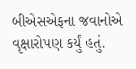બીએસએફના જવાનોએ વૃક્ષારોપણ કર્યું હતું.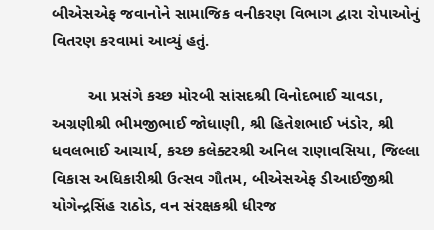બીએસએફ જવાનોને સામાજિક વનીકરણ વિભાગ દ્વારા રોપાઓનું વિતરણ કરવામાં આવ્યું હતું.

        આ પ્રસંગે કચ્છ મોરબી સાંસદશ્રી વિનોદભાઈ ચાવડા, અગ્રણીશ્રી ભીમજીભાઈ જોધાણી, શ્રી હિતેશભાઈ ખંડોર, શ્રી ધવલભાઈ આચાર્ય, કચ્છ કલેક્ટરશ્રી અનિલ રાણાવસિયા, જિલ્લા વિકાસ અધિકારીશ્રી ઉત્સવ ગૌતમ, બીએસએફ ડીઆઈજીશ્રી યોગેન્દ્રસિંહ રાઠોડ, વન સંરક્ષકશ્રી ધીરજ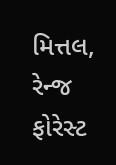મિત્તલ, રેન્જ ફોરેસ્ટ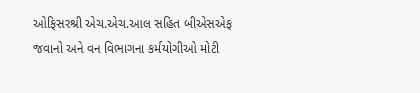ઓફિસરશ્રી એચ.એચ.આલ સહિત બીએસએફ જવાનો અને વન વિભાગના કર્મયોગીઓ મોટી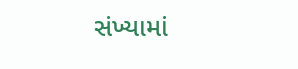સંખ્યામાં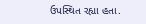ઉપસ્થિત રહ્યા હતા.